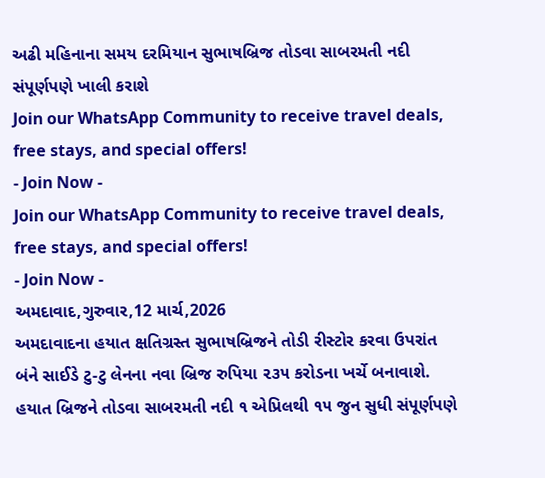અઢી મહિનાના સમય દરમિયાન સુભાષબ્રિજ તોડવા સાબરમતી નદી સંપૂર્ણપણે ખાલી કરાશે
Join our WhatsApp Community to receive travel deals, free stays, and special offers!
- Join Now -
Join our WhatsApp Community to receive travel deals, free stays, and special offers!
- Join Now -
અમદાવાદ,ગુરુવાર,12 માર્ચ,2026
અમદાવાદના હયાત ક્ષતિગ્રસ્ત સુભાષબ્રિજને તોડી રીસ્ટોર કરવા ઉપરાંત બંને સાઈડે ટુ-ટુ લેનના નવા બ્રિજ રુપિયા ૨૩૫ કરોડના ખર્ચે બનાવાશે. હયાત બ્રિજને તોડવા સાબરમતી નદી ૧ એપ્રિલથી ૧૫ જુન સુધી સંપૂર્ણપણે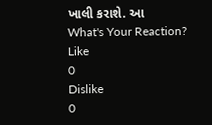ખાલી કરાશે. આ
What's Your Reaction?
Like
0
Dislike
0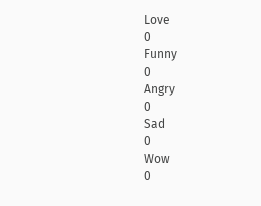Love
0
Funny
0
Angry
0
Sad
0
Wow
0